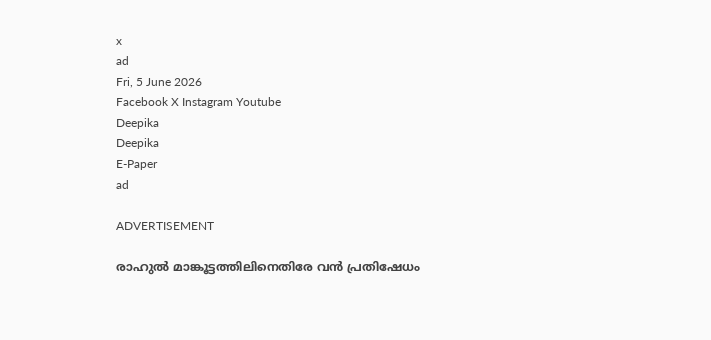x
ad
Fri, 5 June 2026
Facebook X Instagram Youtube
Deepika
Deepika
E-Paper
ad

ADVERTISEMENT

രാഹുല്‍ മാങ്കൂട്ടത്തിലിനെതിരേ വന്‍ പ്രതിഷേധം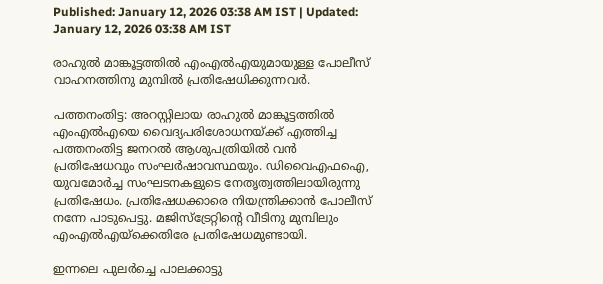Published: January 12, 2026 03:38 AM IST | Updated: January 12, 2026 03:38 AM IST

രാഹുല്‍ മാങ്കൂട്ടത്തില്‍ എംഎല്‍എയുമായുള്ള പോലീസ് വാഹനത്തിനു മുമ്പില്‍ പ്രതിഷേധിക്കുന്നവര്‍.

പത്തനംതിട്ട: അറസ്റ്റിലായ രാഹുല്‍ മാങ്കൂട്ടത്തില്‍ എംഎല്‍എയെ വൈദ്യപരിശോധനയ്ക്ക് എത്തിച്ച പത്തനംതിട്ട ജനറല്‍ ആശുപത്രിയില്‍ വന്‍ പ്രതിഷേധവും സംഘര്‍ഷാവസ്ഥയും. ഡിവൈഎഫഐ, യുവമോര്‍ച്ച സംഘടനകളുടെ നേതൃത്വത്തിലായിരുന്നു പ്രതിഷേധം. പ്രതിഷേധക്കാരെ നിയന്ത്രിക്കാന്‍ പോലീസ് നന്നേ പാടുപെട്ടു. മജിസ്‌ട്രേറ്റിന്റെ വീടിനു മുമ്പിലും എംഎല്‍എയ്‌ക്കെതിരേ പ്രതിഷേധമുണ്ടായി.

ഇന്നലെ പുലര്‍ച്ചെ പാലക്കാട്ടു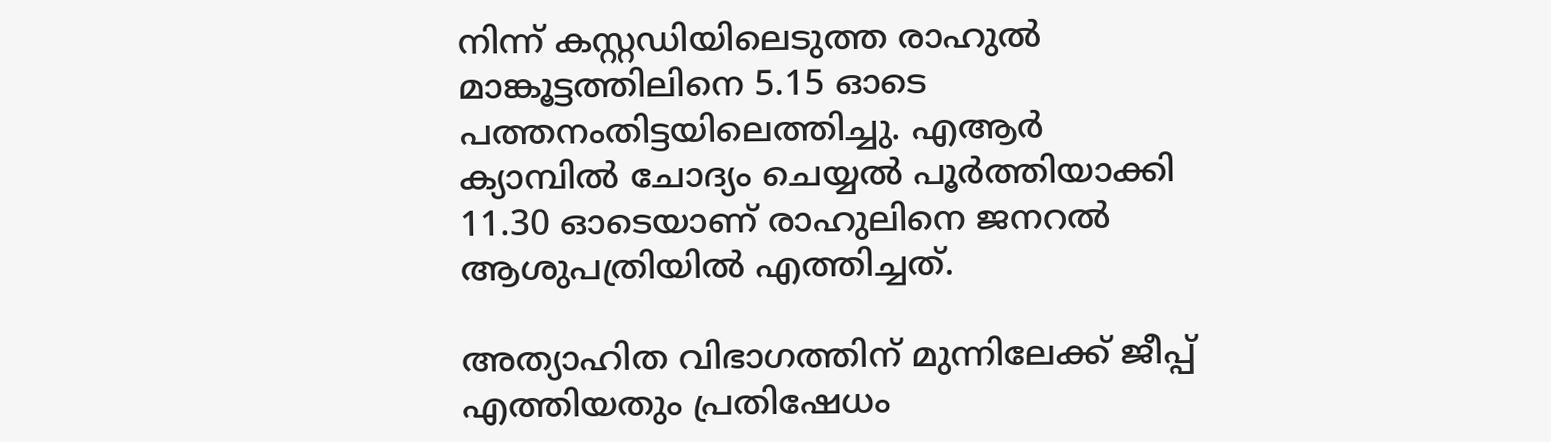നിന്ന് കസ്റ്റഡിയിലെടുത്ത രാഹുല്‍ മാങ്കൂട്ടത്തിലിനെ 5.15 ഓടെ പത്തനംതിട്ടയിലെത്തിച്ചു. എആര്‍ ക്യാമ്പില്‍ ചോദ്യം ചെയ്യല്‍ പൂര്‍ത്തിയാക്കി 11.30 ഓടെയാണ് രാഹുലിനെ ജനറല്‍ ആശുപത്രിയില്‍ എത്തിച്ചത്.

അത്യാഹിത വിഭാഗത്തിന് മുന്നിലേക്ക് ജീപ്പ് എത്തിയതും പ്രതിഷേധം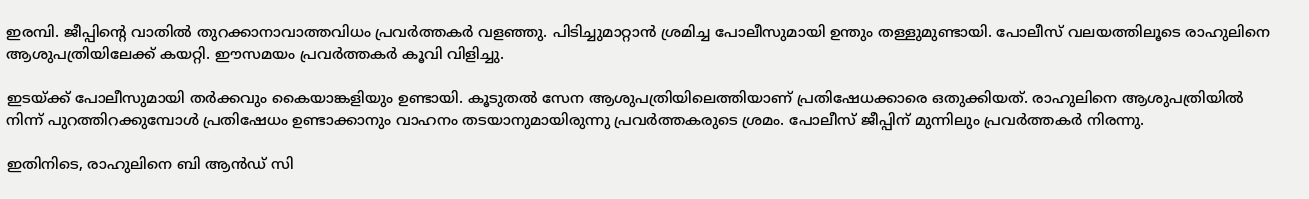ഇരമ്പി. ജീപ്പിന്‍റെ വാതില്‍ തുറക്കാനാവാത്തവിധം പ്രവര്‍ത്തകര്‍ വളഞ്ഞു. പിടിച്ചുമാറ്റാന്‍ ശ്രമിച്ച പോലീസുമായി ഉന്തും തള്ളുമുണ്ടായി. പോലീസ് വലയത്തിലൂടെ രാഹുലിനെ ആശുപത്രിയിലേക്ക് കയറ്റി. ഈസമയം പ്രവര്‍ത്തകര്‍ കൂവി വിളിച്ചു.

ഇടയ്ക്ക് പോലീസുമായി തര്‍ക്കവും കൈയാങ്കളിയും ഉണ്ടായി. കൂടുതല്‍ സേന ആശുപത്രിയിലെത്തിയാണ് പ്രതിഷേധക്കാരെ ഒതുക്കിയത്. രാഹുലിനെ ആശുപത്രിയില്‍ നിന്ന് പുറത്തിറക്കുമ്പോള്‍ പ്രതിഷേധം ഉണ്ടാക്കാനും വാഹനം തടയാനുമായിരുന്നു പ്രവര്‍ത്തകരുടെ ശ്രമം. പോലീസ് ജീപ്പിന് മുന്നിലും പ്രവര്‍ത്തകര്‍ നിരന്നു.

ഇതിനിടെ, രാഹുലിനെ ബി ആന്‍ഡ് സി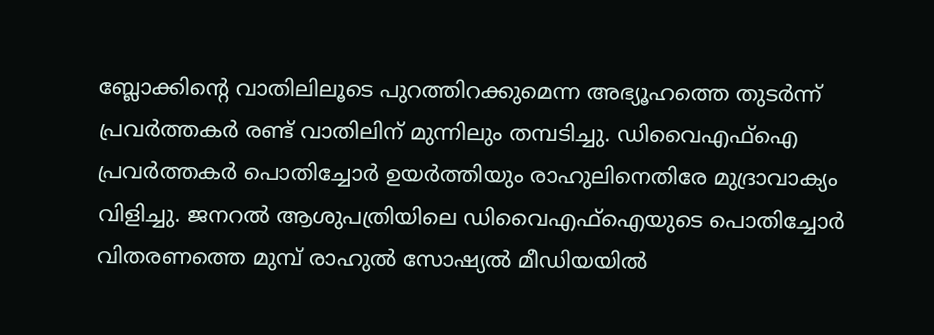ബ്ലോക്കിന്‍റെ വാതിലിലൂടെ പുറത്തിറക്കുമെന്ന അഭ്യൂഹത്തെ തുടര്‍ന്ന് പ്രവര്‍ത്തകര്‍ രണ്ട് വാതിലിന് മുന്നിലും തമ്പടിച്ചു. ഡിവൈഎഫ്ഐ പ്രവര്‍ത്തകര്‍ പൊതിച്ചോര്‍ ഉയര്‍ത്തിയും രാഹുലിനെതിരേ മുദ്രാവാക്യം വിളിച്ചു. ജനറല്‍ ആശുപത്രിയിലെ ഡിവൈഎഫ്‌ഐയുടെ പൊതിച്ചോര്‍ വിതരണത്തെ മുമ്പ് രാഹുല്‍ സോഷ്യല്‍ മീഡിയയില്‍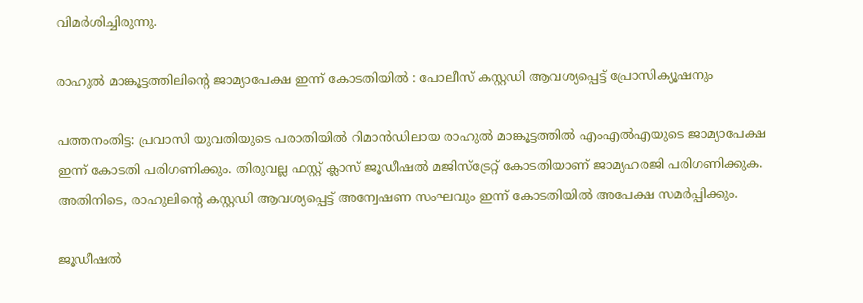വിമര്‍ശിച്ചിരുന്നു.

രാഹുല്‍ മാങ്കൂട്ടത്തിലിന്‍റെ ജാമ്യാപേക്ഷ ഇന്ന് കോടതിയില്‍ : പോലീസ് കസ്റ്റഡി ആവശ്യപ്പെട്ട് പ്രോസിക്യൂഷനും

പത്തനംതിട്ട: പ്രവാസി യുവതിയുടെ പരാതിയില്‍ റിമാന്‍ഡിലായ രാഹുല്‍ മാങ്കൂട്ടത്തില്‍ എംഎല്‍എയുടെ ജാമ്യാപേക്ഷ ഇന്ന് കോടതി പരിഗണിക്കും. തിരുവല്ല ഫസ്റ്റ് ക്ലാസ് ജൂഡീഷല്‍ മജിസ്ട്രേറ്റ് കോടതിയാണ് ജാമ്യഹരജി പരിഗണിക്കുക. അതിനിടെ, രാഹുലിന്‍റെ കസ്റ്റഡി ആവശ്യപ്പെട്ട് അന്വേഷണ സംഘവും ഇന്ന് കോടതിയില്‍ അപേക്ഷ സമര്‍പ്പിക്കും.

ജൂഡീഷല്‍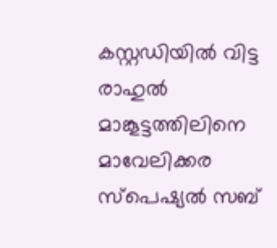കസ്റ്റഡിയില്‍ വിട്ട രാഹുല്‍ മാങ്കൂട്ടത്തിലിനെ മാവേലിക്കര സ്‌പെഷ്യല്‍ സബ്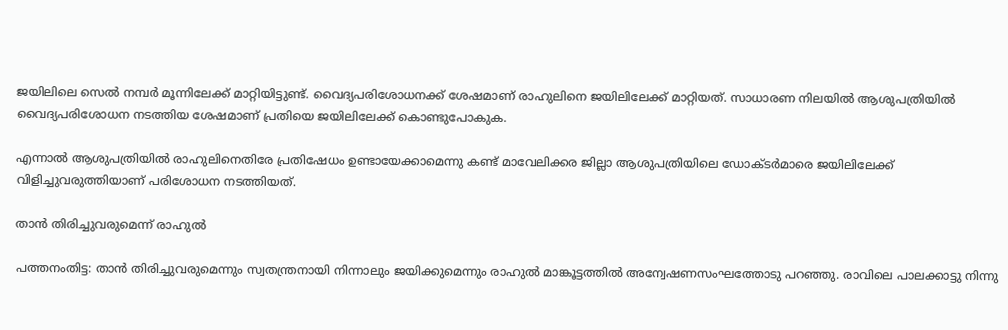ജയിലിലെ സെല്‍ നമ്പര്‍ മൂന്നിലേക്ക് മാറ്റിയിട്ടുണ്ട്. വൈദ്യപരിശോധനക്ക് ശേഷമാണ് രാഹുലിനെ ജയിലിലേക്ക് മാറ്റിയത്. സാധാരണ നിലയില്‍ ആശുപത്രിയില്‍ വൈദ്യപരിശോധന നടത്തിയ ശേഷമാണ് പ്രതിയെ ജയിലിലേക്ക് കൊണ്ടുപോകുക.

എന്നാല്‍ ആശുപത്രിയില്‍ രാഹുലിനെതിരേ പ്രതിഷേധം ഉണ്ടായേക്കാമെന്നു കണ്ട് മാവേലിക്കര ജില്ലാ ആശുപത്രിയിലെ ഡോക്ടര്‍മാരെ ജയിലിലേക്ക് വിളിച്ചുവരുത്തിയാണ് പരിശോധന നടത്തിയത്.

താന്‍ തിരിച്ചുവരുമെന്ന് രാഹുല്‍

പത്തനംതിട്ട: താന്‍ തിരിച്ചുവരുമെന്നും സ്വതന്ത്രനായി നിന്നാലും ജയിക്കുമെന്നും രാഹുല്‍ മാങ്കൂട്ടത്തില്‍ അന്വേഷണസംഘത്തോടു പറഞ്ഞു. രാവിലെ പാലക്കാട്ടു നിന്നു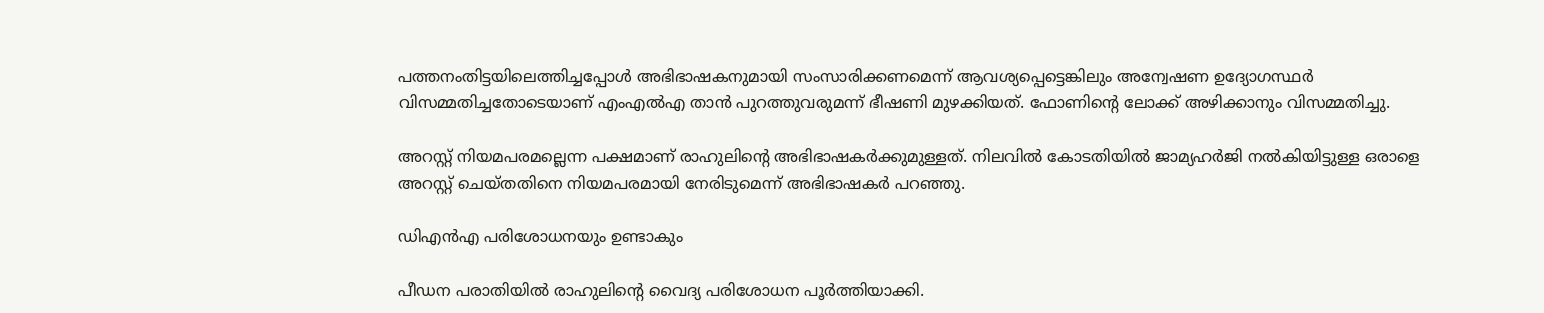പത്തനംതിട്ടയിലെത്തിച്ചപ്പോള്‍ അഭിഭാഷകനുമായി സംസാരിക്കണമെന്ന് ആവശ്യപ്പെട്ടെങ്കിലും അന്വേഷണ ഉദ്യോഗസ്ഥര്‍ വിസമ്മതിച്ചതോടെയാണ് എംഎല്‍എ താന്‍ പുറത്തുവരുമന്ന് ഭീഷണി മുഴക്കിയത്. ഫോണിന്‍റെ ലോക്ക് അഴിക്കാനും വിസമ്മതിച്ചു.

അറസ്റ്റ് നിയമപരമല്ലെന്ന പക്ഷമാണ് രാഹുലിന്‍റെ അഭിഭാഷകര്‍ക്കുമുള്ളത്. നിലവില്‍ കോടതിയില്‍ ജാമ്യഹര്‍ജി നല്‍കിയിട്ടുള്ള ഒരാളെ അറസ്റ്റ് ചെയ്തതിനെ നിയമപരമായി നേരിടുമെന്ന് അഭിഭാഷകര്‍ പറഞ്ഞു.

ഡിഎന്‍എ പരിശോധനയും ഉണ്ടാകും

പീഡന പരാതിയില്‍ രാഹുലിന്‍റെ വൈദ്യ പരിശോധന പൂര്‍ത്തിയാക്കി.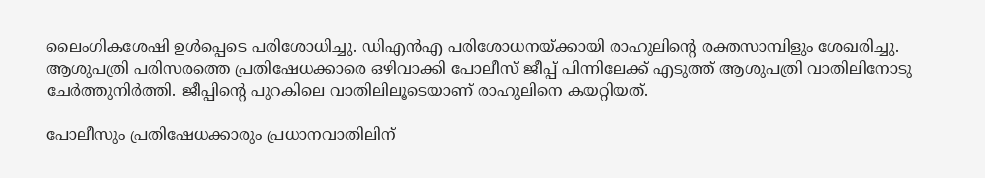ലൈംഗികശേഷി ഉള്‍പ്പെടെ പരിശോധിച്ചു. ഡിഎന്‍എ പരിശോധനയ്ക്കായി രാഹുലിന്‍റെ രക്തസാമ്പിളും ശേഖരിച്ചു.
ആശുപത്രി പരിസരത്തെ പ്രതിഷേധക്കാരെ ഒഴിവാക്കി പോലീസ് ജീപ്പ് പിന്നിലേക്ക് എടുത്ത് ആശുപത്രി വാതിലിനോടു ചേര്‍ത്തുനിര്‍ത്തി. ജീപ്പിന്‍റെ പുറകിലെ വാതിലിലൂടെയാണ് രാഹുലിനെ കയറ്റിയത്.

പോലീസും പ്രതിഷേധക്കാരും പ്രധാനവാതിലിന്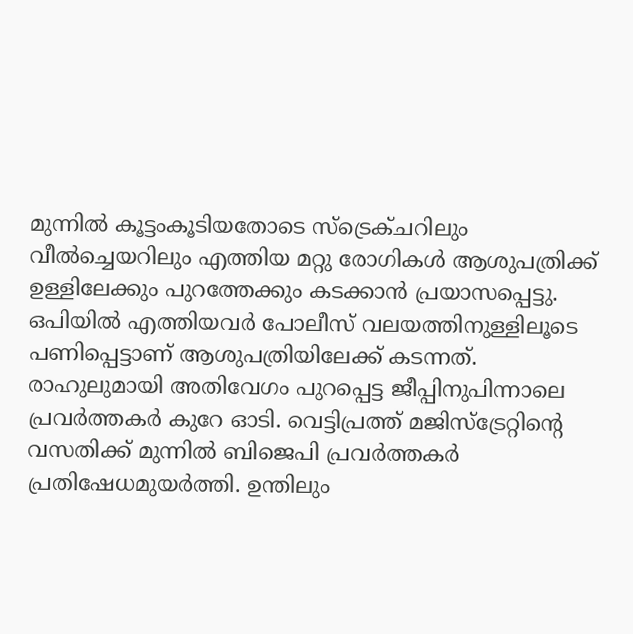മുന്നില്‍ കൂട്ടംകൂടിയതോടെ സ്ട്രെക്ചറിലും വീല്‍ച്ചെയറിലും എത്തിയ മറ്റു രോഗികള്‍ ആശുപത്രിക്ക് ഉള്ളിലേക്കും പുറത്തേക്കും കടക്കാന്‍ പ്രയാസപ്പെട്ടു. ഒപിയില്‍ എത്തിയവര്‍ പോലീസ് വലയത്തിനുള്ളിലൂടെ പണിപ്പെട്ടാണ് ആശുപത്രിയിലേക്ക് കടന്നത്. രാഹുലുമായി അതിവേഗം പുറപ്പെട്ട ജീപ്പിനുപിന്നാലെ പ്രവര്‍ത്തകര്‍ കുറേ ഓടി. വെട്ടിപ്രത്ത് മജിസ്ട്രേറ്റിന്‍റെ വസതിക്ക് മുന്നില്‍ ബിജെപി പ്രവര്‍ത്തകര്‍ പ്രതിഷേധമുയര്‍ത്തി. ഉന്തിലും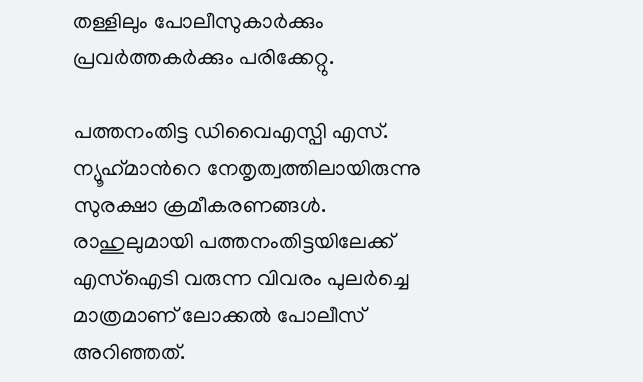തള്ളിലും പോലീസുകാര്‍ക്കും പ്രവര്‍ത്തകര്‍ക്കും പരിക്കേറ്റു.

പത്തനംതിട്ട ഡിവൈഎസ്പി എസ്. ന്യൂഹ്‌മാന്‍റെ നേതൃത്വത്തിലായിരുന്നു സുരക്ഷാ ക്രമീകരണങ്ങൾ. രാഹുലുമായി പത്തനംതിട്ടയിലേക്ക് എസ്ഐടി വരുന്ന വിവരം പുലര്‍ച്ചെ മാത്രമാണ് ലോക്കല്‍ പോലീസ് അറിഞ്ഞത്.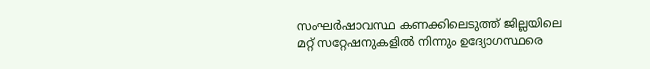സംഘര്‍ഷാവസ്ഥ കണക്കിലെടുത്ത് ജില്ലയിലെ മറ്റ് സറ്റേഷനുകളില്‍ നിന്നും ഉദ്യോഗസ്ഥരെ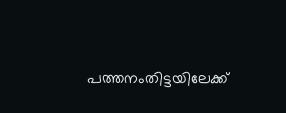പത്തനംതിട്ടയിലേക്ക്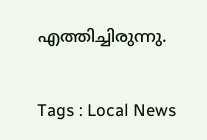എത്തിച്ചിരുന്നു.

Tags : Local News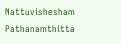Nattuvishesham Pathanamthitta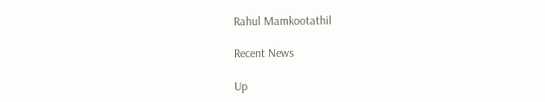Rahul Mamkootathil

Recent News

Up